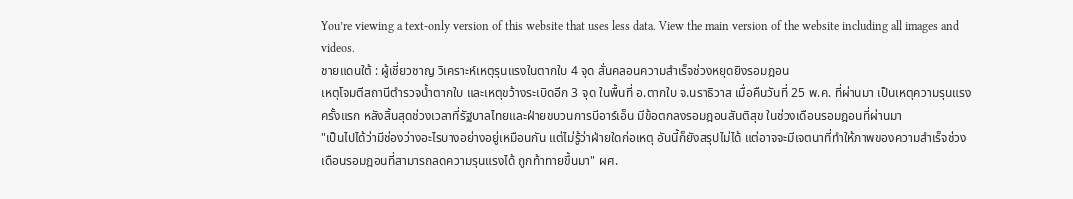You’re viewing a text-only version of this website that uses less data. View the main version of the website including all images and videos.
ชายแดนใต้ : ผู้เชี่ยวชาญ วิเคราะห์เหตุรุนแรงในตากใบ 4 จุด สั่นคลอนความสำเร็จช่วงหยุดยิงรอมฎอน
เหตุโจมตีสถานีตำรวจน้ำตากใบ และเหตุขว้างระเบิดอีก 3 จุด ในพื้นที่ อ.ตากใบ จ.นราธิวาส เมื่อคืนวันที่ 25 พ.ค. ที่ผ่านมา เป็นเหตุความรุนแรงครั้งแรก หลังสิ้นสุดช่วงเวลาที่รัฐบาลไทยและฝ่ายขบวนการบีอาร์เอ็น มีข้อตกลงรอมฎอนสันติสุข ในช่วงเดือนรอมฎอนที่ผ่านมา
"เป็นไปได้ว่ามีช่องว่างอะไรบางอย่างอยู่เหมือนกัน แต่ไม่รู้ว่าฝ่ายใดก่อเหตุ อันนี้ก็ยังสรุปไม่ได้ แต่อาจจะมีเจตนาที่ทำให้ภาพของความสำเร็จช่วงเดือนรอมฎอนที่สามารถลดความรุนแรงได้ ถูกท้าทายขึ้นมา" ผศ.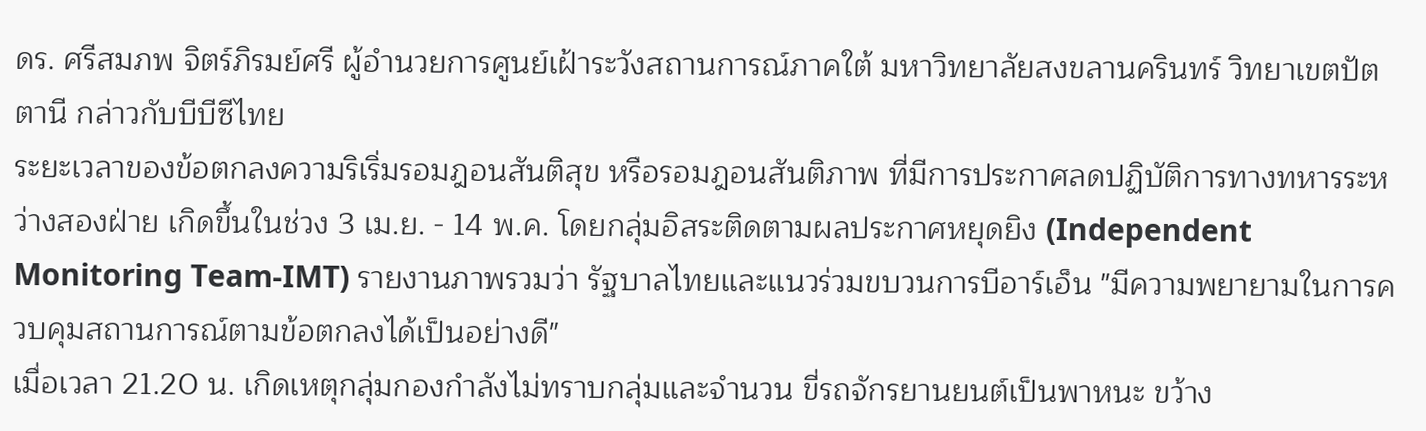ดร. ศรีสมภพ จิตร์ภิรมย์ศรี ผู้อำนวยการศูนย์เฝ้าระวังสถานการณ์ภาคใต้ มหาวิทยาลัยสงขลานครินทร์ วิทยาเขตปัตตานี กล่าวกับบีบีซีไทย
ระยะเวลาของข้อตกลงความริเริ่มรอมฎอนสันติสุข หรือรอมฎอนสันติภาพ ที่มีการประกาศลดปฏิบัติการทางทหารระหว่างสองฝ่าย เกิดขึ้นในช่วง 3 เม.ย. - 14 พ.ค. โดยกลุ่มอิสระติดตามผลประกาศหยุดยิง (Independent Monitoring Team-IMT) รายงานภาพรวมว่า รัฐบาลไทยและแนวร่วมขบวนการบีอาร์เอ็น "มีความพยายามในการควบคุมสถานการณ์ตามข้อตกลงได้เป็นอย่างดี"
เมื่อเวลา 21.20 น. เกิดเหตุกลุ่มกองกำลังไม่ทราบกลุ่มและจำนวน ขี่รถจักรยานยนต์เป็นพาหนะ ขว้าง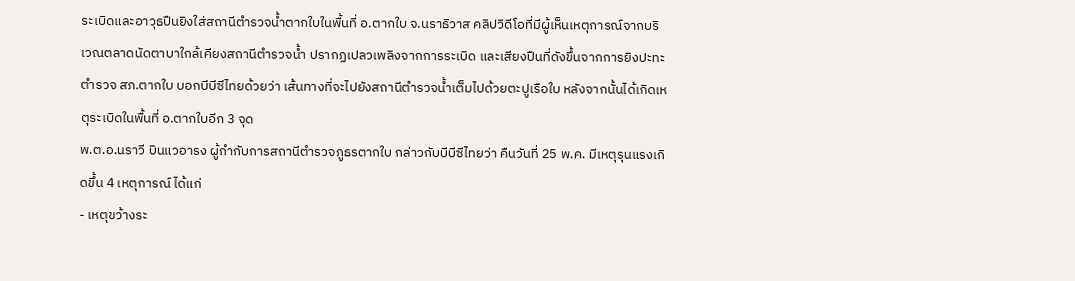ระเบิดและอาวุธปืนยิงใส่สถานีตำรวจน้ำตากใบในพื้นที่ อ.ตากใบ จ.นราธิวาส คลิปวิดีโอที่มีผู้เห็นเหตุการณ์จากบริเวณตลาดนัดตาบาใกล้เคียงสถานีตำรวจน้ำ ปรากฏเปลวเพลิงจากการระเบิด และเสียงปืนที่ดังขึ้นจากการยิงปะทะ
ตำรวจ สภ.ตากใบ บอกบีบีซีไทยด้วยว่า เส้นทางที่จะไปยังสถานีตำรวจน้ำเต็มไปด้วยตะปูเรือใบ หลังจากนั้นได้เกิดเหตุระเบิดในพื้นที่ อ.ตากใบอีก 3 จุด
พ.ต.อ.นราวี บินแวอารง ผู้กำกับการสถานีตำรวจภูธรตากใบ กล่าวกับบีบีซีไทยว่า คืนวันที่ 25 พ.ค. มีเหตุรุนแรงเกิดขึ้น 4 เหตุการณ์ ได้แก่
- เหตุขว้างระ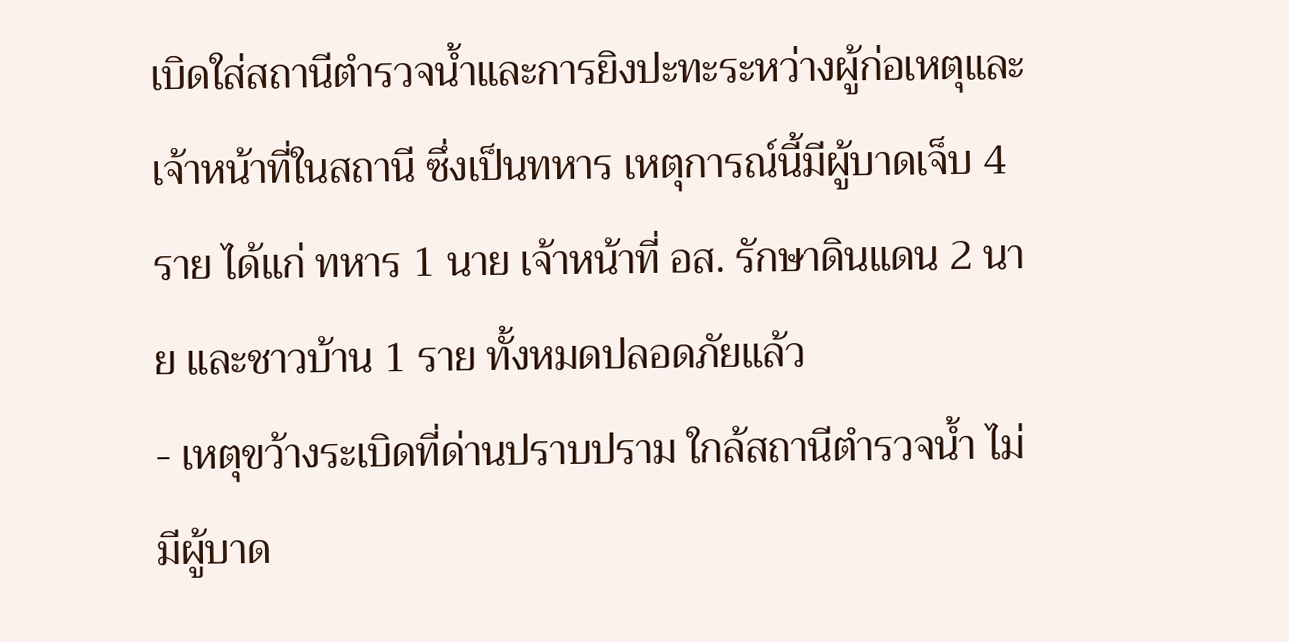เบิดใส่สถานีตำรวจน้ำและการยิงปะทะระหว่างผู้ก่อเหตุและเจ้าหน้าที่ในสถานี ซึ่งเป็นทหาร เหตุการณ์นี้มีผู้บาดเจ็บ 4 ราย ได้แก่ ทหาร 1 นาย เจ้าหน้าที่ อส. รักษาดินแดน 2 นาย และชาวบ้าน 1 ราย ทั้งหมดปลอดภัยแล้ว
- เหตุขว้างระเบิดที่ด่านปราบปราม ใกล้สถานีตำรวจน้ำ ไม่มีผู้บาด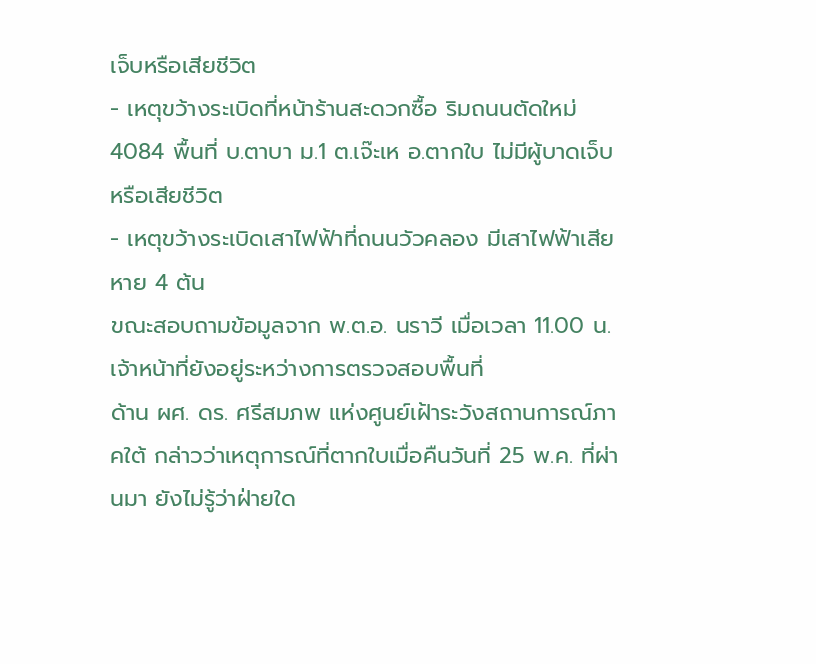เจ็บหรือเสียชีวิต
- เหตุขว้างระเบิดที่หน้าร้านสะดวกซื้อ ริมถนนตัดใหม่ 4084 พื้นที่ บ.ตาบา ม.1 ต.เจ๊ะเห อ.ตากใบ ไม่มีผู้บาดเจ็บหรือเสียชีวิต
- เหตุขว้างระเบิดเสาไฟฟ้าที่ถนนวัวคลอง มีเสาไฟฟ้าเสียหาย 4 ต้น
ขณะสอบถามข้อมูลจาก พ.ต.อ. นราวี เมื่อเวลา 11.00 น. เจ้าหน้าที่ยังอยู่ระหว่างการตรวจสอบพื้นที่
ด้าน ผศ. ดร. ศรีสมภพ แห่งศูนย์เฝ้าระวังสถานการณ์ภาคใต้ กล่าวว่าเหตุการณ์ที่ตากใบเมื่อคืนวันที่ 25 พ.ค. ที่ผ่านมา ยังไม่รู้ว่าฝ่ายใด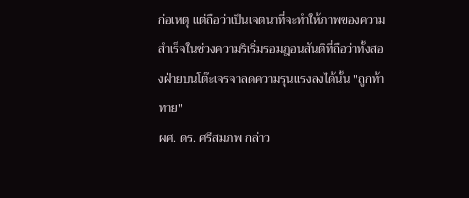ก่อเหตุ แต่ถือว่าเป็นเจตนาที่จะทำให้ภาพของความสำเร็จในช่วงความริเริ่มรอมฎอนสันติที่ถือว่าทั้งสองฝ่ายบนโต๊ะเจรจาลดความรุนแรงลงได้นั้น "ถูกท้าทาย"
ผศ. ดร. ศรีสมภพ กล่าว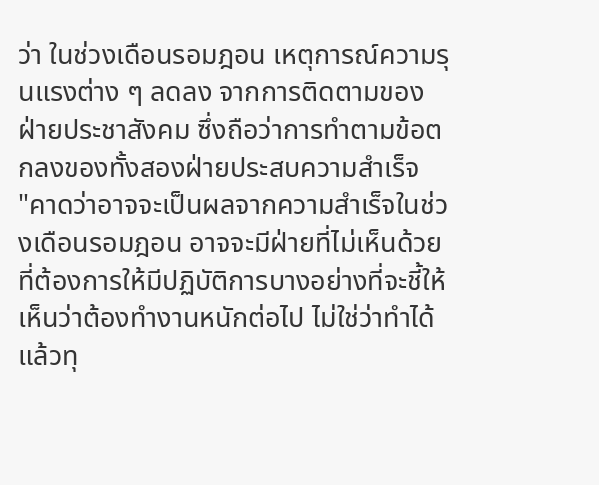ว่า ในช่วงเดือนรอมฎอน เหตุการณ์ความรุนแรงต่าง ๆ ลดลง จากการติดตามของฝ่ายประชาสังคม ซึ่งถือว่าการทำตามข้อตกลงของทั้งสองฝ่ายประสบความสำเร็จ
"คาดว่าอาจจะเป็นผลจากความสำเร็จในช่วงเดือนรอมฎอน อาจจะมีฝ่ายที่ไม่เห็นด้วย ที่ต้องการให้มีปฏิบัติการบางอย่างที่จะชี้ให้เห็นว่าต้องทำงานหนักต่อไป ไม่ใช่ว่าทำได้แล้วทุ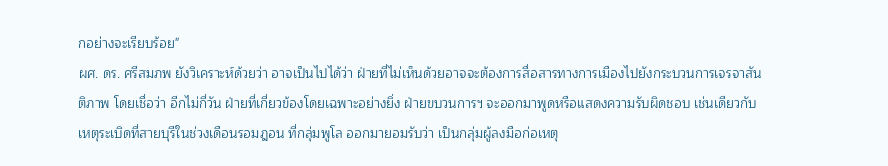กอย่างจะเรียบร้อย"
ผศ. ดร. ศรีสมภพ ยังวิเคราะห์ด้วยว่า อาจเป็นไปได้ว่า ฝ่ายที่ไม่เห็นด้วยอาจจะต้องการสื่อสารทางการเมืองไปยังกระบวนการเจรจาสันติภาพ โดยเชื่อว่า อีกไม่กี่วัน ฝ่ายที่เกี่ยวข้องโดยเฉพาะอย่างยิ่ง ฝ่ายขบวนการฯ จะออกมาพูดหรือแสดงความรับผิดชอบ เช่นเดียวกับเหตุระเบิดที่สายบุรีในช่วงเดือนรอมฎอน ที่กลุ่มพูโล ออกมายอมรับว่า เป็นกลุ่มผู้ลงมือก่อเหตุ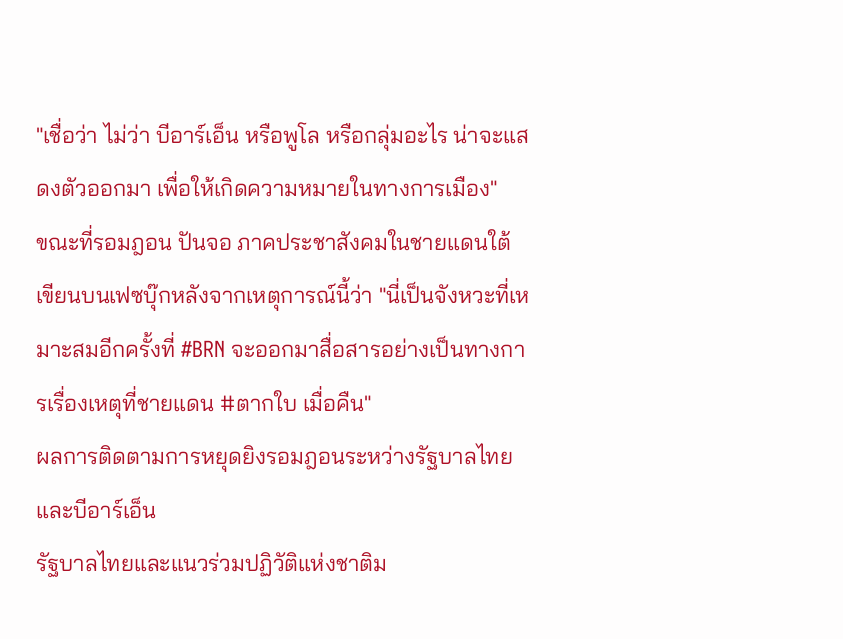"เชื่อว่า ไม่ว่า บีอาร์เอ็น หรือพูโล หรือกลุ่มอะไร น่าจะแสดงตัวออกมา เพื่อให้เกิดความหมายในทางการเมือง"
ขณะที่รอมฎอน ปันจอ ภาคประชาสังคมในชายแดนใต้ เขียนบนเฟซบุ๊กหลังจากเหตุการณ์นี้ว่า "นี่เป็นจังหวะที่เหมาะสมอีกครั้งที่ #BRN จะออกมาสื่อสารอย่างเป็นทางการเรื่องเหตุที่ชายแดน #ตากใบ เมื่อคืน"
ผลการติดตามการหยุดยิงรอมฎอนระหว่างรัฐบาลไทยและบีอาร์เอ็น
รัฐบาลไทยและแนวร่วมปฏิวัติแห่งชาติม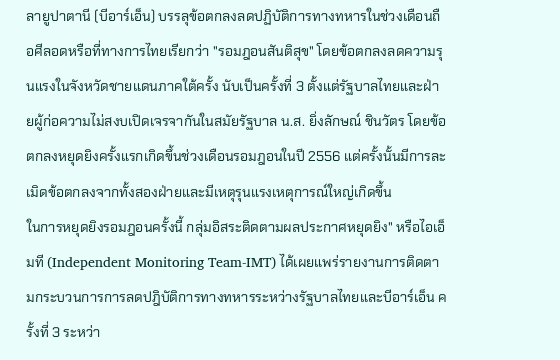ลายูปาตานี (บีอาร์เอ็น) บรรลุข้อตกลงลดปฏิบัติการทางทหารในช่วงเดือนถือศีลอดหรือที่ทางการไทยเรียกว่า "รอมฎอนสันติสุข" โดยข้อตกลงลดความรุนแรงในจังหวัดชายแดนภาคใต้ครั้ง นับเป็นครั้งที่ 3 ตั้งแต่รัฐบาลไทยและฝ่ายผู้ก่อความไม่สงบเปิดเจรจากันในสมัยรัฐบาล น.ส. ยิ่งลักษณ์ ชินวัตร โดยข้อตกลงหยุดยิงครั้งแรกเกิดขึ้นช่วงเดือนรอมฎอนในปี 2556 แต่ครั้งนั้นมีการละเมิดข้อตกลงจากทั้งสองฝ่ายและมีเหตุรุนแรงเหตุการณ์ใหญ่เกิดขึ้น
ในการหยุดยิงรอมฎอนครั้งนี้ กลุ่มอิสระติดตามผลประกาศหยุดยิง" หรือไอเอ็มที (Independent Monitoring Team-IMT) ได้เผยแพร่รายงานการติดตามกระบวนการการลดปฎิบัติการทางทหารระหว่างรัฐบาลไทยและบีอาร์เอ็น ครั้งที่ 3 ระหว่า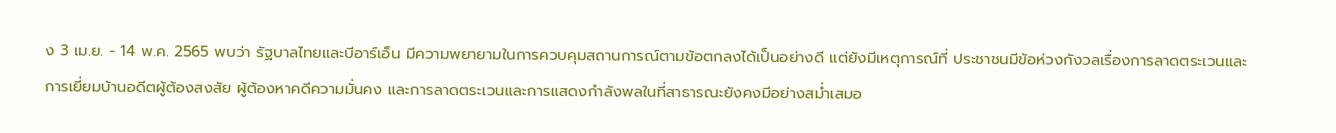ง 3 เม.ย. - 14 พ.ค. 2565 พบว่า รัฐบาลไทยและบีอาร์เอ็น มีความพยายามในการควบคุมสถานการณ์ตามข้อตกลงได้เป็นอย่างดี แต่ยังมีเหตุการณ์ที่ ประชาชนมีข้อห่วงกังวลเรื่องการลาดตระเวนและการเยี่ยมบ้านอดีตผู้ต้องสงสัย ผู้ต้องหาคดีความมั่นคง และการลาดตระเวนและการแสดงกำลังพลในที่สาธารณะยังคงมีอย่างสม่ำเสมอ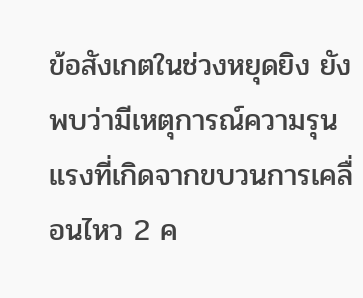ข้อสังเกตในช่วงหยุดยิง ยังพบว่ามีเหตุการณ์ความรุนแรงที่เกิดจากขบวนการเคลื่อนไหว 2 ค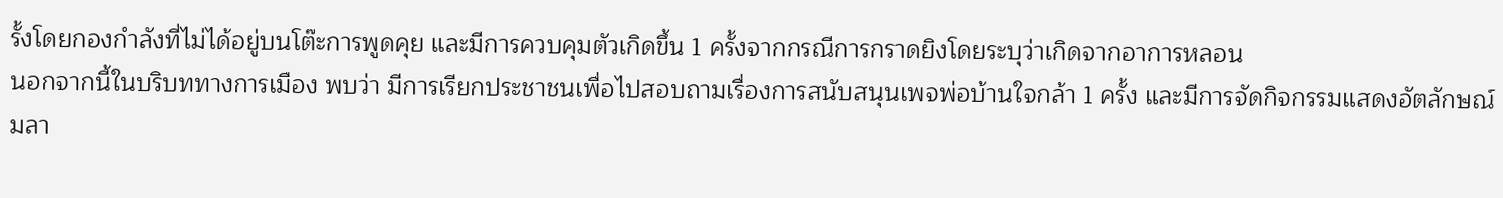รั้งโดยกองกำลังที่ไม่ได้อยู่บนโต๊ะการพูดคุย และมีการควบคุมตัวเกิดขึ้น 1 ครั้งจากกรณีการกราดยิงโดยระบุว่าเกิดจากอาการหลอน
นอกจากนี้ในบริบททางการเมือง พบว่า มีการเรียกประชาชนเพื่อไปสอบถามเรื่องการสนับสนุนเพจพ่อบ้านใจกล้า 1 ครั้ง และมีการจัดกิจกรรมแสดงอัตลักษณ์มลา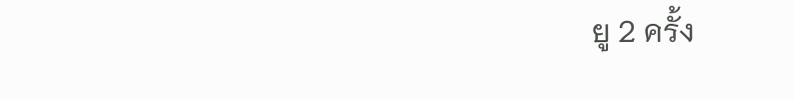ยู 2 ครั้ง